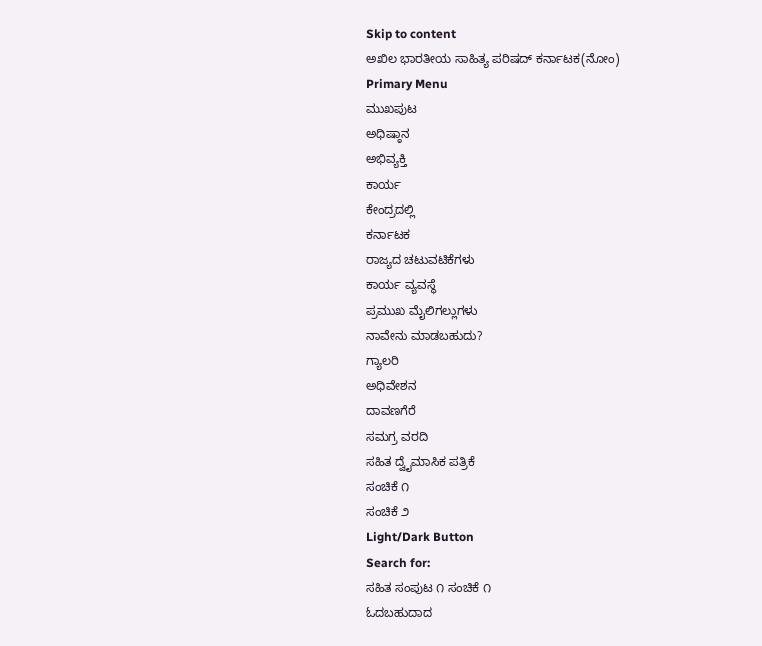Skip to content
ಅಖಿಲ ಭಾರತೀಯ ಸಾಹಿತ್ಯ ಪರಿಷದ್ ಕರ್ನಾಟಕ(ನೋಂ)
Primary Menu
ಮುಖಪುಟ
ಅಧಿಷ್ಠಾನ
ಅಭಿವ್ಯಕ್ತಿ
ಕಾರ್ಯ
ಕೇಂದ್ರದಲ್ಲಿ
ಕರ್ನಾಟಕ
ರಾಜ್ಯದ ಚಟುವಟಿಕೆಗಳು
ಕಾರ್ಯ ವ್ಯವಸ್ಥೆ
ಪ್ರಮುಖ ಮೈಲಿಗಲ್ಲುಗಳು
ನಾವೇನು ಮಾಡಬಹುದು?
ಗ್ಯಾಲರಿ
ಅಧಿವೇಶನ
ದಾವಣಗೆರೆ
ಸಮಗ್ರ ವರದಿ
ಸಹಿತ ದ್ವೈಮಾಸಿಕ ಪತ್ರಿಕೆ
ಸಂಚಿಕೆ ೧
ಸಂಚಿಕೆ ೨
Light/Dark Button
Search for:
ಸಹಿತ ಸಂಪುಟ ೧ ಸಂಚಿಕೆ ೧
ಓದಬಹುದಾದ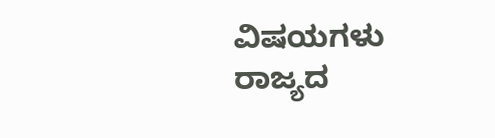ವಿಷಯಗಳು
ರಾಜ್ಯದ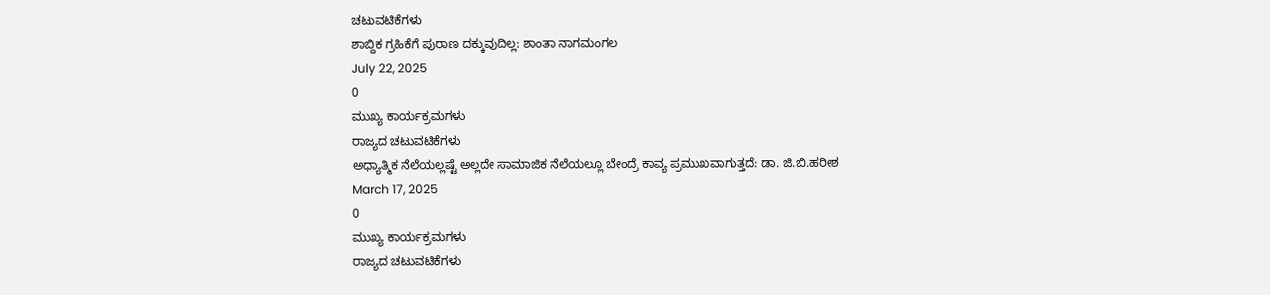ಚಟುವಟಿಕೆಗಳು
ಶಾಬ್ದಿಕ ಗ್ರಹಿಕೆಗೆ ಪುರಾಣ ದಕ್ಕುವುದಿಲ್ಲ: ಶಾಂತಾ ನಾಗಮಂಗಲ
July 22, 2025
0
ಮುಖ್ಯ ಕಾರ್ಯಕ್ರಮಗಳು
ರಾಜ್ಯದ ಚಟುವಟಿಕೆಗಳು
ಅಧ್ಯಾತ್ಮಿಕ ನೆಲೆಯಲ್ಲಷ್ಟೆ ಅಲ್ಲದೇ ಸಾಮಾಜಿಕ ನೆಲೆಯಲ್ಲೂ ಬೇಂದ್ರೆ ಕಾವ್ಯ ಪ್ರಮುಖವಾಗುತ್ತದೆ: ಡಾ. ಜಿ.ಬಿ.ಹರೀಶ
March 17, 2025
0
ಮುಖ್ಯ ಕಾರ್ಯಕ್ರಮಗಳು
ರಾಜ್ಯದ ಚಟುವಟಿಕೆಗಳು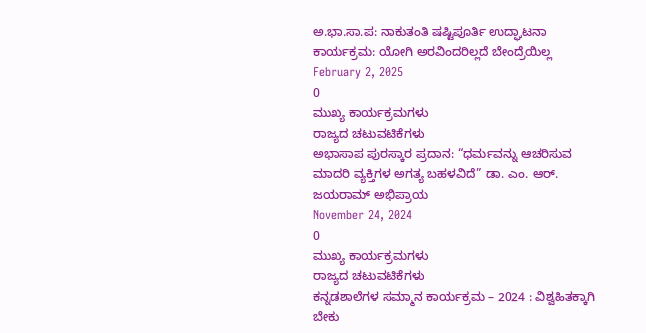ಅ.ಭಾ.ಸಾ.ಪ: ನಾಕುತಂತಿ ಷಷ್ಟಿಪೂರ್ತಿ ಉದ್ಘಾಟನಾ ಕಾರ್ಯಕ್ರಮ: ಯೋಗಿ ಅರವಿಂದರಿಲ್ಲದೆ ಬೇಂದ್ರೆಯಿಲ್ಲ
February 2, 2025
0
ಮುಖ್ಯ ಕಾರ್ಯಕ್ರಮಗಳು
ರಾಜ್ಯದ ಚಟುವಟಿಕೆಗಳು
ಅಭಾಸಾಪ ಪುರಸ್ಕಾರ ಪ್ರದಾನ: “ಧರ್ಮವನ್ನು ಆಚರಿಸುವ ಮಾದರಿ ವ್ಯಕ್ತಿಗಳ ಅಗತ್ಯ ಬಹಳವಿದೆ” ಡಾ. ಎಂ. ಆರ್. ಜಯರಾಮ್ ಅಭಿಪ್ರಾಯ
November 24, 2024
0
ಮುಖ್ಯ ಕಾರ್ಯಕ್ರಮಗಳು
ರಾಜ್ಯದ ಚಟುವಟಿಕೆಗಳು
ಕನ್ನಡಶಾಲೆಗಳ ಸಮ್ಮಾನ ಕಾರ್ಯಕ್ರಮ – 2024 : ವಿಶ್ವಹಿತಕ್ಕಾಗಿ ಬೇಕು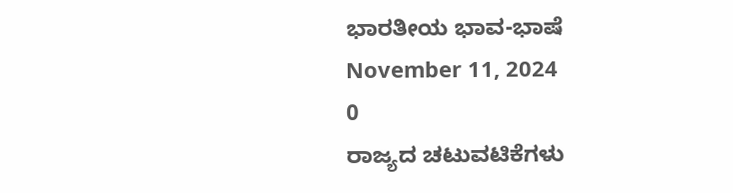ಭಾರತೀಯ ಭಾವ-ಭಾಷೆ
November 11, 2024
0
ರಾಜ್ಯದ ಚಟುವಟಿಕೆಗಳು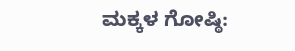ಮಕ್ಕಳ ಗೋಷ್ಠಿ: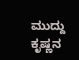ಮುದ್ದು ಕೃಷ್ಣನ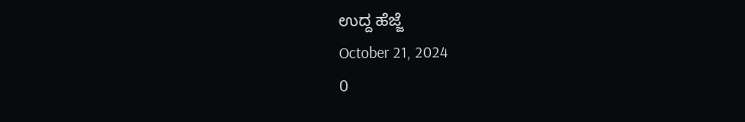ಉದ್ದ ಹೆಜ್ಜೆ
October 21, 2024
0